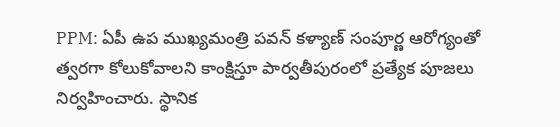PPM: ఏపీ ఉప ముఖ్యమంత్రి పవన్ కళ్యాణ్ సంపూర్ణ ఆరోగ్యంతో త్వరగా కోలుకోవాలని కాంక్షిస్తూ పార్వతీపురంలో ప్రత్యేక పూజలు నిర్వహించారు. స్థానిక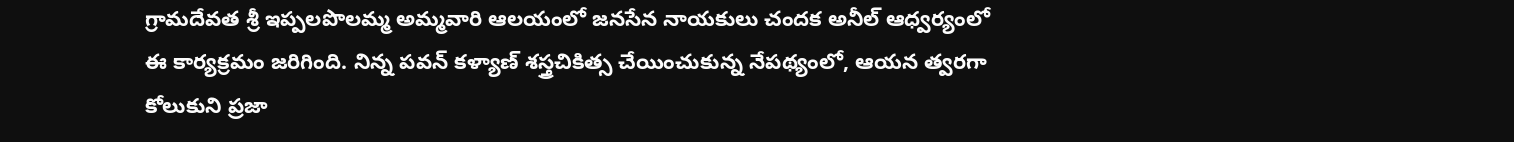గ్రామదేవత శ్రీ ఇప్పలపొలమ్మ అమ్మవారి ఆలయంలో జనసేన నాయకులు చందక అనీల్ ఆధ్వర్యంలో ఈ కార్యక్రమం జరిగింది. నిన్న పవన్ కళ్యాణ్ శస్త్రచికిత్స చేయించుకున్న నేపథ్యంలో, ఆయన త్వరగా కోలుకుని ప్రజా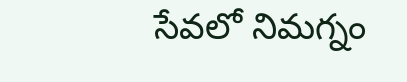సేవలో నిమగ్నం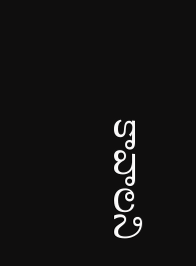కావాలని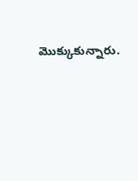మొక్కుకున్నారు.